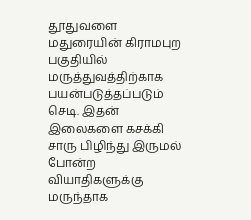தூதுவளை மதுரையின் கிராமபுற பகுதியில் மருத்துவத்திற்காக பயன்படுத்தப்படும் செடி. இதன் இலைகளை கசக்கி சாரு பிழிந்து இருமல் போன்ற வியாதிகளுக்கு மருந்தாக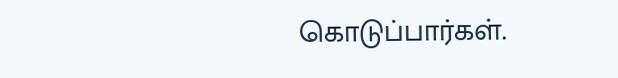கொடுப்பார்கள்.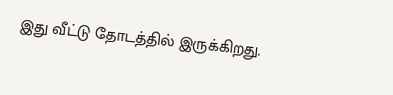இது வீட்டு தோடத்தில் இருக்கிறது.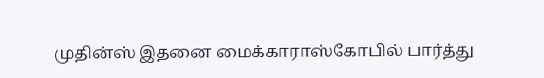முதின்ஸ் இதனை மைக்காராஸ்கோபில் பார்த்து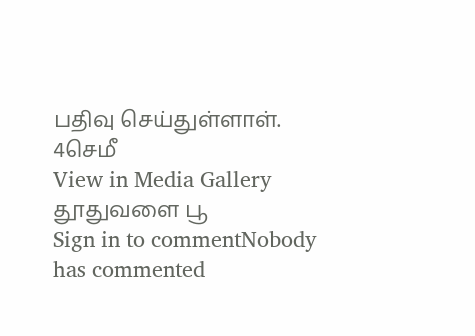பதிவு செய்துள்ளாள்.
4செமீ
View in Media Gallery
தூதுவளை பூ
Sign in to commentNobody has commented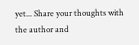yet... Share your thoughts with the author and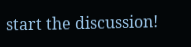start the discussion!